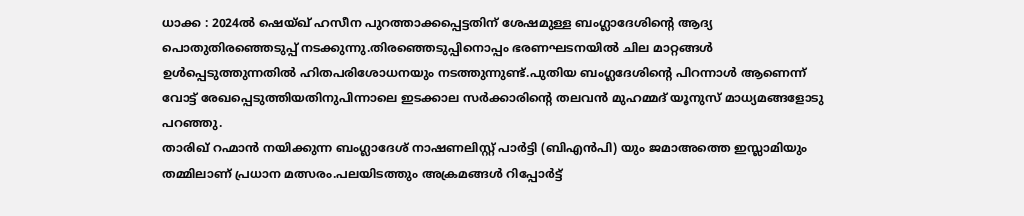ധാക്ക : 2024ൽ ഷെയ്ഖ് ഹസീന പുറത്താക്കപ്പെട്ടതിന് ശേഷമുള്ള ബംഗ്ലാദേശിന്റെ ആദ്യ പൊതുതിരഞ്ഞെടുപ്പ് നടക്കുന്നു.തിരഞ്ഞെടുപ്പിനൊപ്പം ഭരണഘടനയിൽ ചില മാറ്റങ്ങൾ ഉൾപ്പെടുത്തുന്നതിൽ ഹിതപരിശോധനയും നടത്തുന്നുണ്ട്.പുതിയ ബംഗ്ലദേശിന്റെ പിറന്നാൾ ആണെന്ന് വോട്ട് രേഖപ്പെടുത്തിയതിനുപിന്നാലെ ഇടക്കാല സർക്കാരിന്റെ തലവൻ മുഹമ്മദ് യൂനുസ് മാധ്യമങ്ങളോടു പറഞ്ഞു.
താരിഖ് റഹ്മാൻ നയിക്കുന്ന ബംഗ്ലാദേശ് നാഷണലിസ്റ്റ് പാർട്ടി (ബിഎൻപി) യും ജമാഅത്തെ ഇസ്ലാമിയും തമ്മിലാണ് പ്രധാന മത്സരം.പലയിടത്തും അക്രമങ്ങൾ റിപ്പോർട്ട്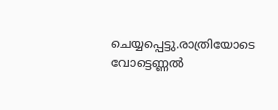ചെയ്യപ്പെട്ടു.രാത്രിയോടെ വോട്ടെണ്ണൽ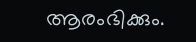ആരംഭിക്കും.